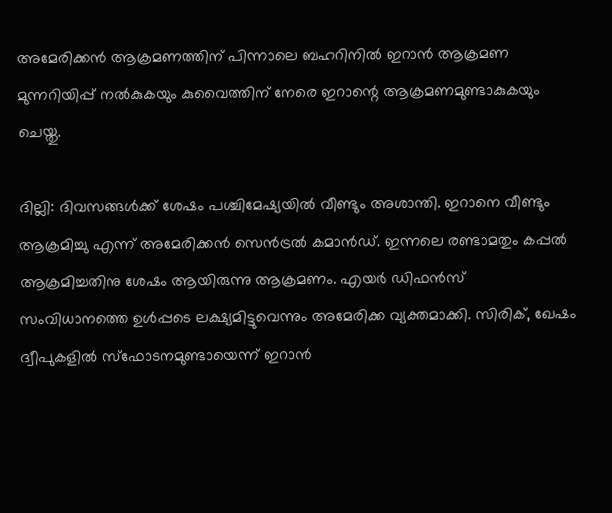അമേരിക്കന്‍ ആക്രമണത്തിന് പിന്നാലെ ബഹറിനിൽ ഇറാൻ ആക്രമണ മുന്നറിയിപ്പ് നല്‍കുകയും കുവൈത്തിന് നേരെ ഇറാന്റെ ആക്രമണമുണ്ടാകുകയും ചെയ്തു.

ദില്ലി: ദിവസങ്ങൾക്ക് ശേഷം പശ്ചിമേഷ്യയിൽ വീണ്ടും അശാന്തി. ഇറാനെ വീണ്ടും ആക്രമിച്ചു എന്ന് അമേരിക്കൻ സെൻട്രൽ കമാൻഡ്. ഇന്നലെ രണ്ടാമതും കപ്പൽ ആക്രമിച്ചതിനു ശേഷം ആയിരുന്നു ആക്രമണം. എയർ ഡിഫൻസ് സംവിധാനത്തെ ഉൾപ്പടെ ലക്ഷ്യമിട്ടുവെന്നും അമേരിക്ക വ്യക്തമാക്കി. സിരിക്, ഖേഷം ദ്വീപുകളിൽ സ്ഫോടനമുണ്ടായെന്ന് ഇറാൻ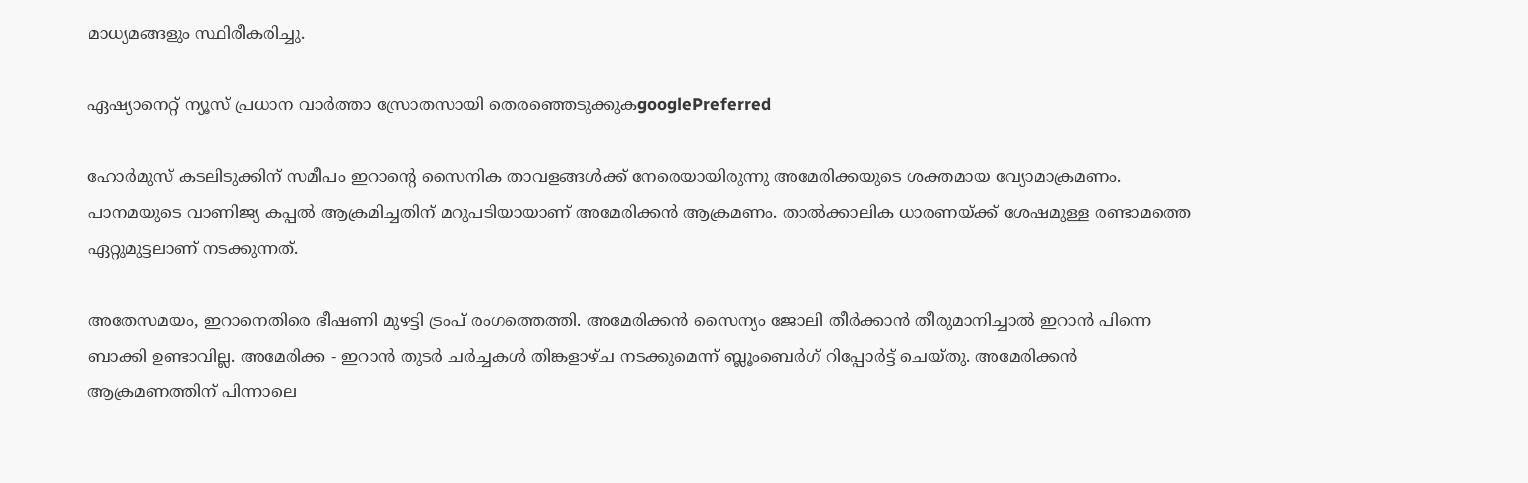മാധ്യമങ്ങളും സ്ഥിരീകരിച്ചു.

ഏഷ്യാനെറ്റ് ന്യൂസ് പ്രധാന വാർത്താ സ്രോതസായി തെരഞ്ഞെടുക്കുകgooglePreferred

ഹോർമുസ് കടലിടുക്കിന് സമീപം ഇറാന്റെ സൈനിക താവളങ്ങൾക്ക് നേരെയായിരുന്നു അമേരിക്കയുടെ ശക്തമായ വ്യോമാക്രമണം. പാനമയുടെ വാണിജ്യ കപ്പൽ ആക്രമിച്ചതിന് മറുപടിയായാണ് അമേരിക്കൻ ആക്രമണം. താൽക്കാലിക ധാരണയ്ക്ക് ശേഷമുള്ള രണ്ടാമത്തെ ഏറ്റുമുട്ടലാണ് നടക്കുന്നത്.

അതേസമയം, ഇറാനെതിരെ ഭീഷണി മുഴട്ടി ട്രംപ് രംഗത്തെത്തി. അമേരിക്കൻ സൈന്യം ജോലി തീർക്കാൻ തീരുമാനിച്ചാൽ ഇറാൻ പിന്നെ ബാക്കി ഉണ്ടാവില്ല. അമേരിക്ക - ഇറാൻ തുടർ ചർച്ചകൾ തിങ്കളാഴ്ച ന‌ടക്കുമെന്ന് ബ്ലൂംബെർഗ് റിപ്പോർട്ട് ചെയ്തു. അമേരിക്കന്‍ ആക്രമണത്തിന് പിന്നാലെ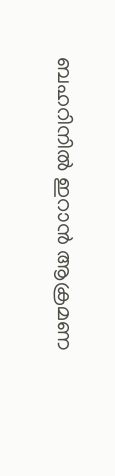ബഹറിനിൽ ഇറാൻ ആക്രമണ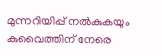മുന്നറിയിപ്പ് നല്‍കുകയും കുവൈത്തിന് നേരെ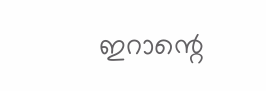ഇറാന്റെ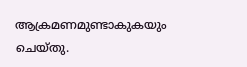ആക്രമണമുണ്ടാകുകയും ചെയ്തു.